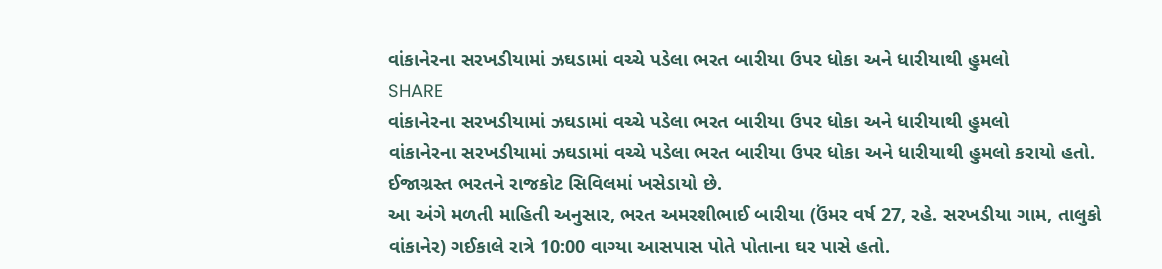વાંકાનેરના સરખડીયામાં ઝઘડામાં વચ્ચે પડેલા ભરત બારીયા ઉપર ધોકા અને ધારીયાથી હુમલો
SHARE
વાંકાનેરના સરખડીયામાં ઝઘડામાં વચ્ચે પડેલા ભરત બારીયા ઉપર ધોકા અને ધારીયાથી હુમલો
વાંકાનેરના સરખડીયામાં ઝઘડામાં વચ્ચે પડેલા ભરત બારીયા ઉપર ધોકા અને ધારીયાથી હુમલો કરાયો હતો. ઈજાગ્રસ્ત ભરતને રાજકોટ સિવિલમાં ખસેડાયો છે.
આ અંગે મળતી માહિતી અનુસાર, ભરત અમરશીભાઈ બારીયા (ઉંમર વર્ષ 27, રહે. સરખડીયા ગામ, તાલુકો વાંકાનેર) ગઈકાલે રાત્રે 10:00 વાગ્યા આસપાસ પોતે પોતાના ઘર પાસે હતો.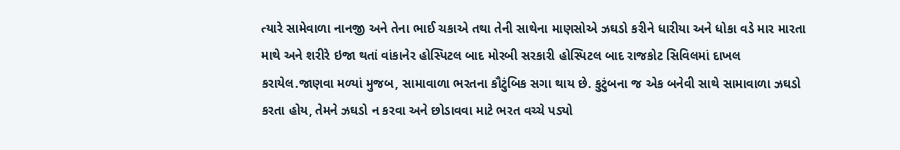ત્યારે સામેવાળા નાનજી અને તેના ભાઈ ચકાએ તથા તેની સાથેના માણસોએ ઝઘડો કરીને ધારીયા અને ધોકા વડે માર મારતા માથે અને શરીરે ઇજા થતાં વાંકાનેર હોસ્પિટલ બાદ મોરબી સરકારી હોસ્પિટલ બાદ રાજકોટ સિવિલમાં દાખલ કરાયેલ.જાણવા મળ્યાં મુજબ, સામાવાળા ભરતના કૌટુંબિક સગા થાય છે. કુટુંબના જ એક બનેવી સાથે સામાવાળા ઝઘડો કરતા હોય, તેમને ઝઘડો ન કરવા અને છોડાવવા માટે ભરત વચ્ચે પડ્યો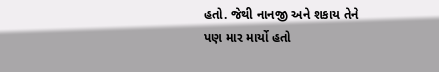હતો. જેથી નાનજી અને શકાય તેને પણ માર માર્યો હતો